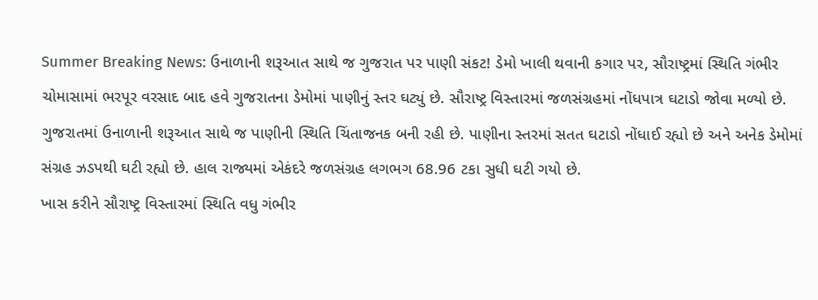Summer Breaking News: ઉનાળાની શરૂઆત સાથે જ ગુજરાત પર પાણી સંકટ! ડેમો ખાલી થવાની કગાર પર, સૌરાષ્ટ્રમાં સ્થિતિ ગંભીર
ચોમાસામાં ભરપૂર વરસાદ બાદ હવે ગુજરાતના ડેમોમાં પાણીનું સ્તર ઘટ્યું છે. સૌરાષ્ટ્ર વિસ્તારમાં જળસંગ્રહમાં નોંધપાત્ર ઘટાડો જોવા મળ્યો છે.
ગુજરાતમાં ઉનાળાની શરૂઆત સાથે જ પાણીની સ્થિતિ ચિંતાજનક બની રહી છે. પાણીના સ્તરમાં સતત ઘટાડો નોંધાઈ રહ્યો છે અને અનેક ડેમોમાં સંગ્રહ ઝડપથી ઘટી રહ્યો છે. હાલ રાજ્યમાં એકંદરે જળસંગ્રહ લગભગ 68.96 ટકા સુધી ઘટી ગયો છે.
ખાસ કરીને સૌરાષ્ટ્ર વિસ્તારમાં સ્થિતિ વધુ ગંભીર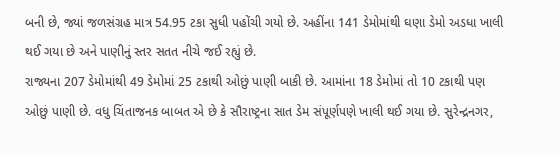બની છે, જ્યાં જળસંગ્રહ માત્ર 54.95 ટકા સુધી પહોંચી ગયો છે. અહીંના 141 ડેમોમાંથી ઘણા ડેમો અડધા ખાલી થઈ ગયા છે અને પાણીનું સ્તર સતત નીચે જઈ રહ્યું છે.
રાજ્યના 207 ડેમોમાંથી 49 ડેમોમાં 25 ટકાથી ઓછું પાણી બાકી છે. આમાંના 18 ડેમોમાં તો 10 ટકાથી પણ ઓછું પાણી છે. વધુ ચિંતાજનક બાબત એ છે કે સૌરાષ્ટ્રના સાત ડેમ સંપૂર્ણપણે ખાલી થઈ ગયા છે. સુરેન્દ્રનગર,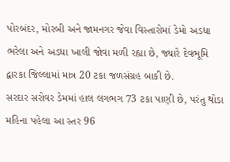પોરબંદર, મોરબી અને જામનગર જેવા વિસ્તારોમાં ડેમો અડધા ભરેલા અને અડધા ખાલી જોવા મળી રહ્યા છે, જ્યારે દેવભૂમિ દ્વારકા જિલ્લામાં માત્ર 20 ટકા જળસંગ્રહ બાકી છે.
સરદાર સરોવર ડેમમાં હાલ લગભગ 73 ટકા પાણી છે, પરંતુ થોડા મહિના પહેલા આ સ્તર 96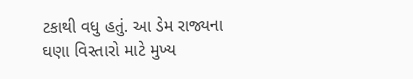ટકાથી વધુ હતું. આ ડેમ રાજ્યના ઘણા વિસ્તારો માટે મુખ્ય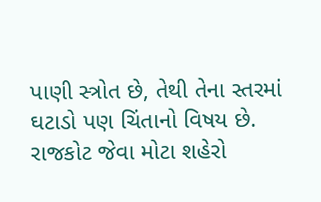પાણી સ્ત્રોત છે, તેથી તેના સ્તરમાં ઘટાડો પણ ચિંતાનો વિષય છે. રાજકોટ જેવા મોટા શહેરો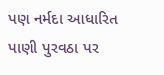પણ નર્મદા આધારિત પાણી પુરવઠા પર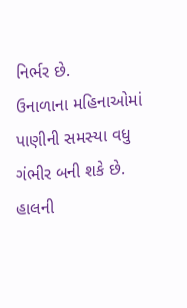નિર્ભર છે.
ઉનાળાના મહિનાઓમાં પાણીની સમસ્યા વધુ ગંભીર બની શકે છે. હાલની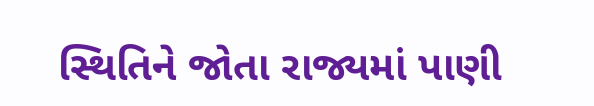સ્થિતિને જોતા રાજ્યમાં પાણી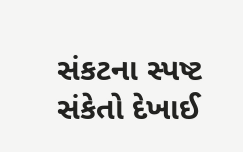સંકટના સ્પષ્ટ સંકેતો દેખાઈ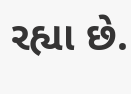રહ્યા છે.